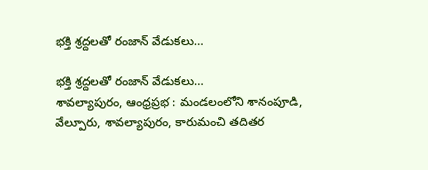భక్తి శ్రద్దలతో రంజాన్ వేడుకలు…

భక్తి శ్రద్దలతో రంజాన్ వేడుకలు…
శావల్యాపురం, ఆంధ్రప్రభ : మండలంలోని శానంపూడి, వేల్పూరు, శావల్యాపురం, కారుమంచి తదితర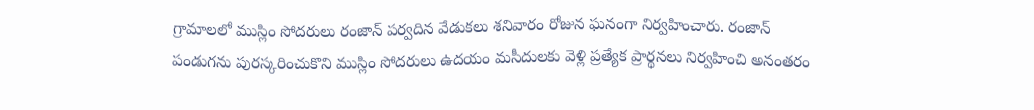గ్రామాలలో ముస్లిం సోదరులు రంజాన్ పర్వదిన వేడుకలు శనివారం రోజున ఘనంగా నిర్వహించారు. రంజాన్ పండుగను పురస్కరించుకొని ముస్లిం సోదరులు ఉదయం మసీదులకు వెళ్లి ప్రత్యేక ప్రార్థనలు నిర్వహించి అనంతరం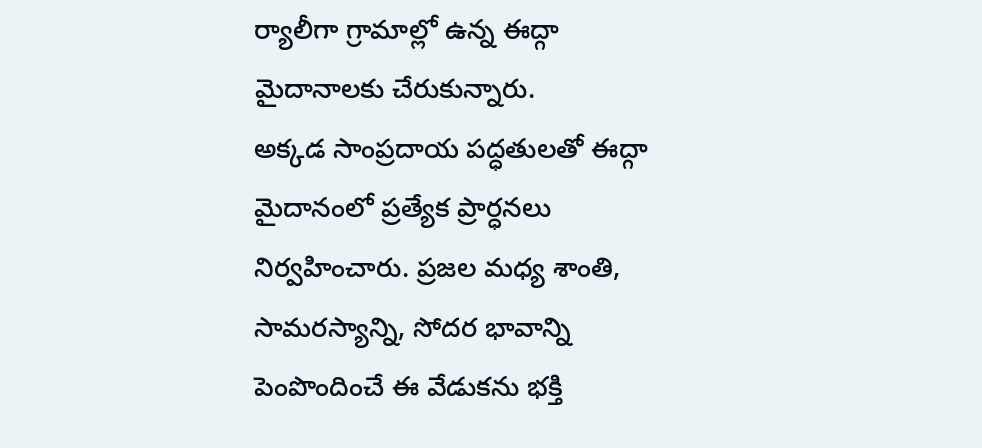ర్యాలీగా గ్రామాల్లో ఉన్న ఈద్గా మైదానాలకు చేరుకున్నారు.
అక్కడ సాంప్రదాయ పద్ధతులతో ఈద్గా మైదానంలో ప్రత్యేక ప్రార్ధనలు నిర్వహించారు. ప్రజల మధ్య శాంతి, సామరస్యాన్ని, సోదర భావాన్ని పెంపొందించే ఈ వేడుకను భక్తి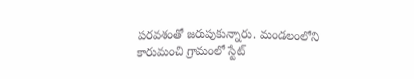పరవశంతో జరుపుకున్నారు. మండలంలోని కారుమంచి గ్రామంలో స్టేట్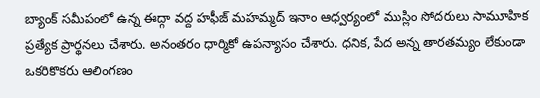బ్యాంక్ సమీపంలో ఉన్న ఈద్గా వద్ద హఫీజ్ మహమ్మద్ ఇనాం ఆధ్వర్యంలో ముస్లిం సోదరులు సామూహిక ప్రత్యేక ప్రార్థనలు చేశారు. అనంతరం ధార్మికో ఉపన్యాసం చేశారు. ధనిక, పేద అన్న తారతమ్యం లేకుండా ఒకరికొకరు ఆలింగణం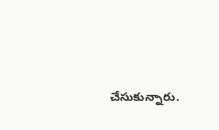చేసుకున్నారు.